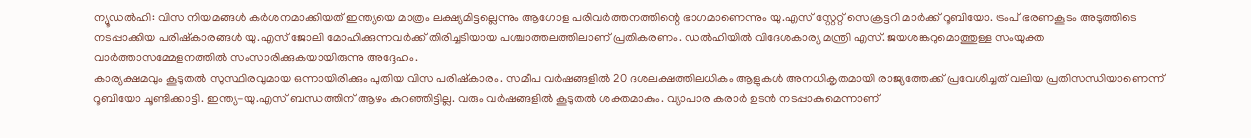ന്യൂഡൽഹി: വിസ നിയമങ്ങൾ കർശനമാക്കിയത് ഇന്ത്യയെ മാത്രം ലക്ഷ്യമിട്ടല്ലെന്നും ആഗോള പരിവർത്തനത്തിന്റെ ഭാഗമാണെന്നും യു.എസ് സ്റ്റേറ്റ് സെക്രട്ടറി മാർക്ക് റൂബിയോ. ട്രംപ് ഭരണകൂടം അടുത്തിടെ നടപ്പാക്കിയ പരിഷ്കാരങ്ങൾ യു.എസ് ജോലി മോഹിക്കുന്നവർക്ക് തിരിച്ചടിയായ പശ്ചാത്തലത്തിലാണ് പ്രതികരണം. ഡൽഹിയിൽ വിദേശകാര്യ മന്ത്രി എസ്. ജയശങ്കറുമൊത്തുള്ള സംയുക്ത വാർത്താസമ്മേളനത്തിൽ സംസാരിക്കുകയായിരുന്നു അദ്ദേഹം.
കാര്യക്ഷമവും കൂടുതൽ സുസ്ഥിരവുമായ ഒന്നായിരിക്കും പുതിയ വിസ പരിഷ്കാരം. സമീപ വർഷങ്ങളിൽ 20 ദശലക്ഷത്തിലധികം ആളുകൾ അനധികൃതമായി രാജ്യത്തേക്ക് പ്രവേശിച്ചത് വലിയ പ്രതിസന്ധിയാണെന്ന് റൂബിയോ ചൂണ്ടിക്കാട്ടി. ഇന്ത്യ-യു.എസ് ബന്ധത്തിന് ആഴം കുറഞ്ഞിട്ടില്ല. വരും വർഷങ്ങളിൽ കൂടുതൽ ശക്തമാകും. വ്യാപാര കരാർ ഉടൻ നടപ്പാകുമെന്നാണ്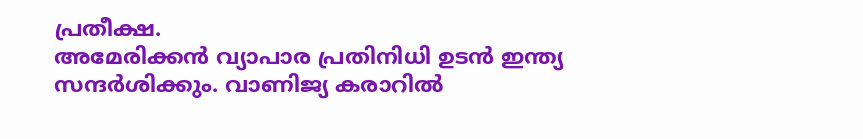പ്രതീക്ഷ.
അമേരിക്കൻ വ്യാപാര പ്രതിനിധി ഉടൻ ഇന്ത്യ സന്ദർശിക്കും. വാണിജ്യ കരാറിൽ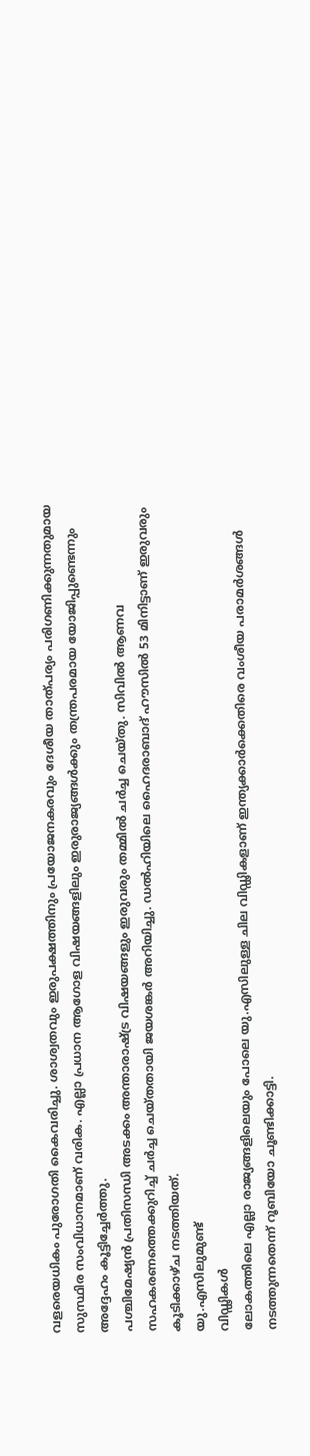വളരെയധികം പുരോഗതി കൈവരിച്ചു. ശാശ്വതവും ഇരുപക്ഷത്തിനും പ്രയോജനകരവും ദേശീയ താത്പര്യം പരിഗണിക്കുന്നതുമായ സുസ്ഥിര സംവിധാനമാണ് വരിക. എല്ലാ പ്രധാന ആഗോള വിഷയങ്ങളിലും ഇരുരാജ്യങ്ങൾക്കും തന്ത്രപരമായ യോജിപ്പുണ്ടെന്നും അദ്ദേഹം കൂട്ടിച്ചേർത്തു.
പശ്ചിമേഷ്യൻ പ്രതിസന്ധി അടക്കം അന്താരാഷ്ട്ര വിഷയങ്ങളും ഇരുവരും തമ്മിൽ ചർച്ച ചെയ്തു. സിവിൽ ആണവ സഹകരണത്തെക്കുറിച്ച് ചർച്ച ചെയ്തതായി ജയശങ്കർ അറിയിച്ചു. ഡൽഹിയിലെ ഹൈദരാബാദ് ഹൗസിൽ 53 മിനിട്ടാണ് ഇരുവരും കൂടിക്കാഴ്ച നടത്തിയത്.
യു.എസിലുമുണ്ട്
വിഡ്ഢികൾ
ലോകത്തിലെ എല്ലാ രാജ്യങ്ങളിലെയും പോലെ യു.എസിലുള്ള ചില വിഡ്ഢികളാണ് ഇന്ത്യക്കാർക്കെതിരെ വംശീയ പരാമർശങ്ങൾ നടത്തുന്നതെന്ന് റൂബിയോ ചൂണ്ടിക്കാട്ടി.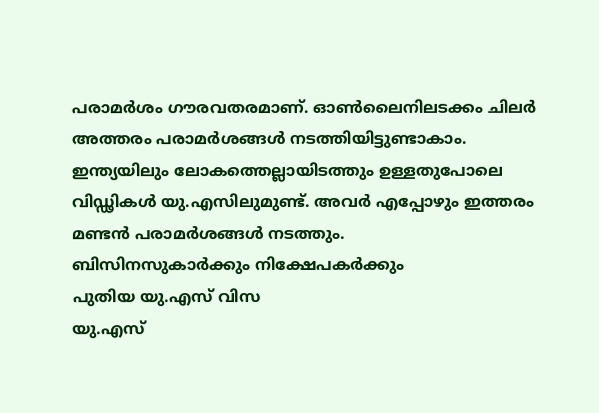പരാമർശം ഗൗരവതരമാണ്. ഓൺലൈനിലടക്കം ചിലർ അത്തരം പരാമർശങ്ങൾ നടത്തിയിട്ടുണ്ടാകാം. ഇന്ത്യയിലും ലോകത്തെല്ലായിടത്തും ഉള്ളതുപോലെ വിഡ്ഢികൾ യു.എസിലുമുണ്ട്. അവർ എപ്പോഴും ഇത്തരം മണ്ടൻ പരാമർശങ്ങൾ നടത്തും.
ബിസിനസുകാർക്കും നിക്ഷേപകർക്കും
പുതിയ യു.എസ് വിസ
യു.എസ്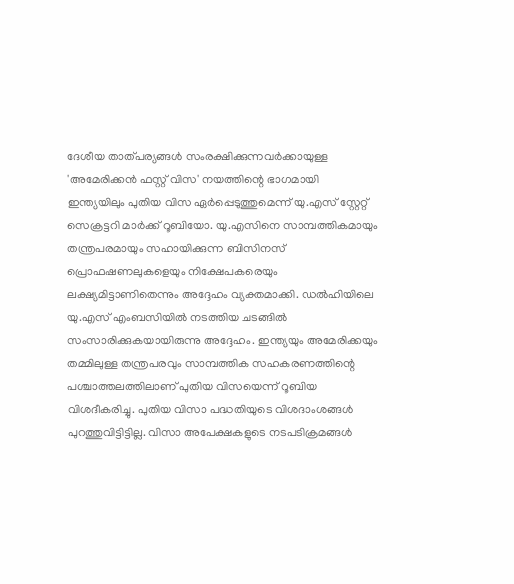ദേശീയ താത്പര്യങ്ങൾ സംരക്ഷിക്കുന്നവർക്കായുള്ള 'അമേരിക്കൻ ഫസ്റ്റ് വിസ' നയത്തിന്റെ ഭാഗമായി ഇന്ത്യയിലും പുതിയ വിസ ഏർപ്പെടുത്തുമെന്ന് യു.എസ് സ്റ്റേറ്റ് സെക്രട്ടറി മാർക്ക് റൂബിയോ. യു.എസിനെ സാമ്പത്തികമായും തന്ത്രപരമായും സഹായിക്കുന്ന ബിസിനസ് പ്രൊഫഷണലുകളെയും നിക്ഷേപകരെയും ലക്ഷ്യമിട്ടാണിതെന്നും അദ്ദേഹം വ്യക്തമാക്കി. ഡൽഹിയിലെ യു.എസ് എംബസിയിൽ നടത്തിയ ചടങ്ങിൽ സംസാരിക്കുകയായിരുന്നു അദ്ദേഹം. ഇന്ത്യയും അമേരിക്കയും തമ്മിലുള്ള തന്ത്രപരവും സാമ്പത്തിക സഹകരണത്തിന്റെ പശ്ചാത്തലത്തിലാണ് പുതിയ വിസയെന്ന് റൂബിയ വിശദീകരിച്ചു. പുതിയ വിസാ പദ്ധതിയുടെ വിശദാംശങ്ങൾ പുറത്തുവിട്ടിട്ടില്ല. വിസാ അപേക്ഷകളുടെ നടപടിക്രമങ്ങൾ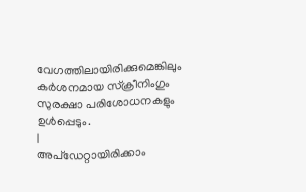വേഗത്തിലായിരിക്കുമെങ്കിലും കർശനമായ സ്ക്രീനിംഗും സുരക്ഷാ പരിശോധനകളും ഉൾപ്പെടും.
|
അപ്ഡേറ്റായിരിക്കാം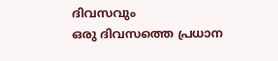ദിവസവും
ഒരു ദിവസത്തെ പ്രധാന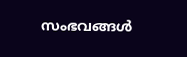സംഭവങ്ങൾ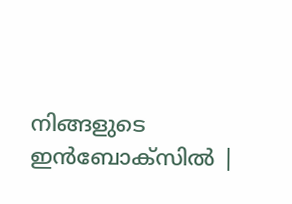നിങ്ങളുടെ ഇൻബോക്സിൽ |